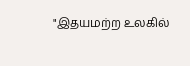"இதயமற்ற உலகில்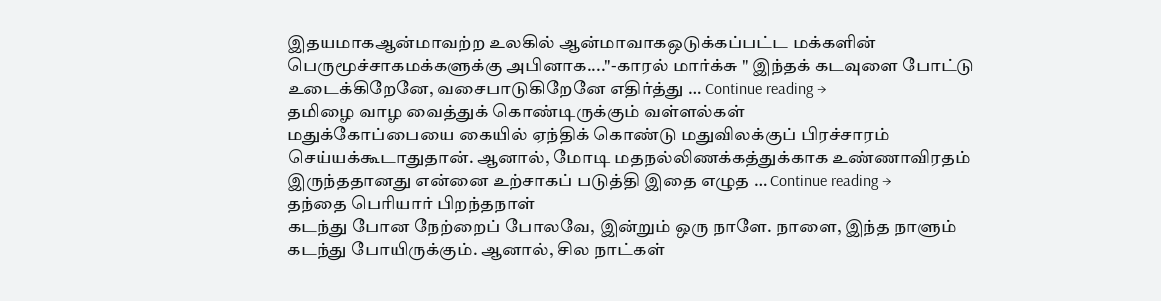இதயமாகஆன்மாவற்ற உலகில் ஆன்மாவாகஒடுக்கப்பட்ட மக்களின் பெருமூச்சாகமக்களுக்கு அபினாக...."-காரல் மார்க்சு " இந்தக் கடவுளை போட்டு உடைக்கிறேனே, வசைபாடுகிறேனே எதிர்த்து … Continue reading →
தமிழை வாழ வைத்துக் கொண்டிருக்கும் வள்ளல்கள்
மதுக்கோப்பையை கையில் ஏந்திக் கொண்டு மதுவிலக்குப் பிரச்சாரம் செய்யக்கூடாதுதான். ஆனால், மோடி மதநல்லிணக்கத்துக்காக உண்ணாவிரதம் இருந்ததானது என்னை உற்சாகப் படுத்தி இதை எழுத … Continue reading →
தந்தை பெரியார் பிறந்தநாள்
கடந்து போன நேற்றைப் போலவே, இன்றும் ஒரு நாளே. நாளை, இந்த நாளும் கடந்து போயிருக்கும். ஆனால், சில நாட்கள்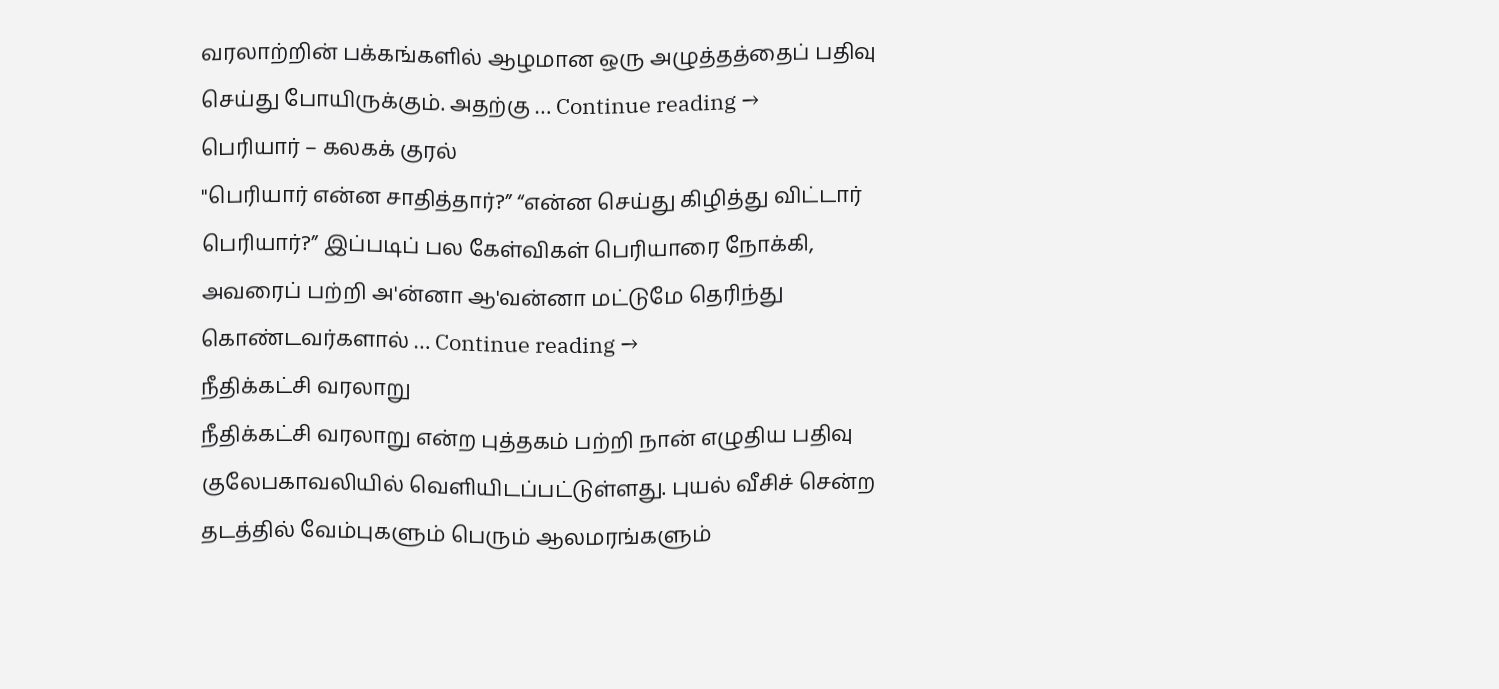வரலாற்றின் பக்கங்களில் ஆழமான ஒரு அழுத்தத்தைப் பதிவு செய்து போயிருக்கும். அதற்கு … Continue reading →
பெரியார் – கலகக் குரல்
"பெரியார் என்ன சாதித்தார்?” “என்ன செய்து கிழித்து விட்டார் பெரியார்?” இப்படிப் பல கேள்விகள் பெரியாரை நோக்கி, அவரைப் பற்றி அ'ன்னா ஆ'வன்னா மட்டுமே தெரிந்து கொண்டவர்களால் … Continue reading →
நீதிக்கட்சி வரலாறு
நீதிக்கட்சி வரலாறு என்ற புத்தகம் பற்றி நான் எழுதிய பதிவு குலேபகாவலியில் வெளியிடப்பட்டுள்ளது. புயல் வீசிச் சென்ற தடத்தில் வேம்புகளும் பெரும் ஆலமரங்களும்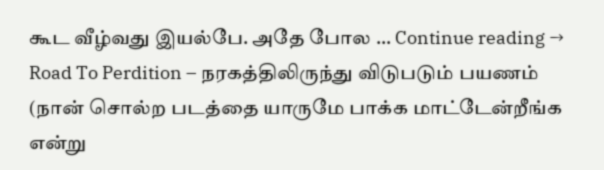கூட வீழ்வது இயல்பே. அதே போல … Continue reading →
Road To Perdition – நரகத்திலிருந்து விடுபடும் பயணம்
(நான் சொல்ற படத்தை யாருமே பாக்க மாட்டேன்றீங்க என்று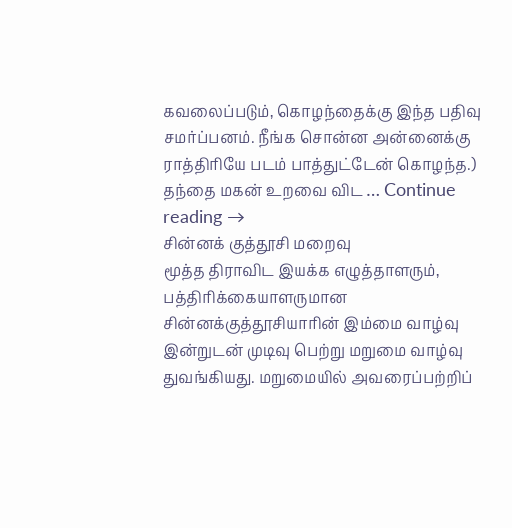கவலைப்படும், கொழந்தைக்கு இந்த பதிவு சமர்ப்பனம். நீங்க சொன்ன அன்னைக்கு ராத்திரியே படம் பாத்துட்டேன் கொழந்த.) தந்தை மகன் உறவை விட … Continue reading →
சின்னக் குத்தூசி மறைவு
மூத்த திராவிட இயக்க எழுத்தாளரும், பத்திரிக்கையாளருமான சின்னக்குத்தூசியாரின் இம்மை வாழ்வு இன்றுடன் முடிவு பெற்று மறுமை வாழ்வு துவங்கியது. மறுமையில் அவரைப்பற்றிப்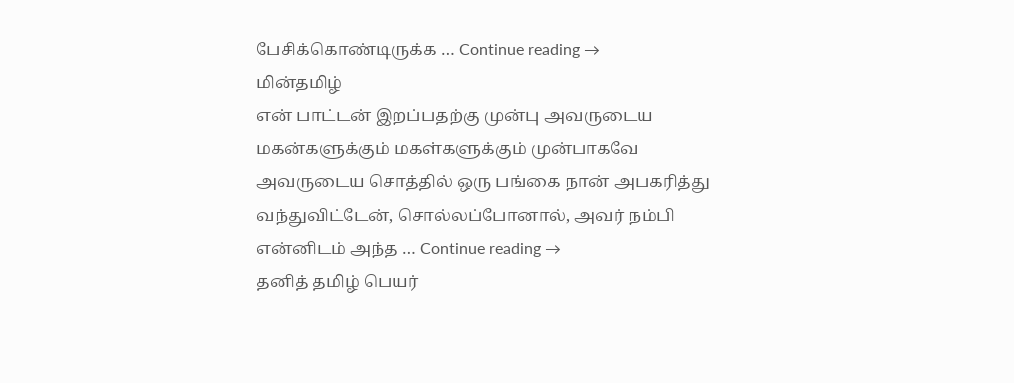பேசிக்கொண்டிருக்க … Continue reading →
மின்தமிழ்
என் பாட்டன் இறப்பதற்கு முன்பு அவருடைய மகன்களுக்கும் மகள்களுக்கும் முன்பாகவே அவருடைய சொத்தில் ஒரு பங்கை நான் அபகரித்து வந்துவிட்டேன், சொல்லப்போனால், அவர் நம்பி என்னிடம் அந்த … Continue reading →
தனித் தமிழ் பெயர்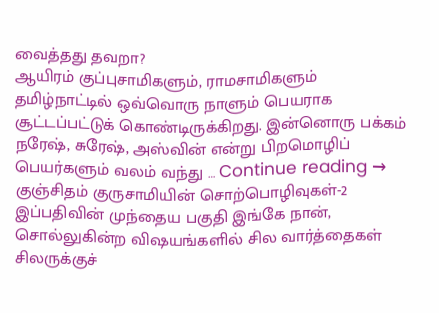வைத்தது தவறா?
ஆயிரம் குப்புசாமிகளும், ராமசாமிகளும் தமிழ்நாட்டில் ஒவ்வொரு நாளும் பெயராக சூட்டப்பட்டுக் கொண்டிருக்கிறது. இன்னொரு பக்கம் நரேஷ், சுரேஷ், அஸ்வின் என்று பிறமொழிப் பெயர்களும் வலம் வந்து … Continue reading →
குஞ்சிதம் குருசாமியின் சொற்பொழிவுகள்-2
இப்பதிவின் முந்தைய பகுதி இங்கே நான், சொல்லுகின்ற விஷயங்களில் சில வார்த்தைகள் சிலருக்குச்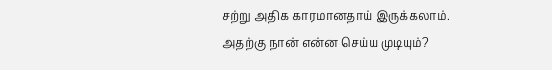சற்று அதிக காரமானதாய் இருக்கலாம். அதற்கு நான் என்ன செய்ய முடியும்?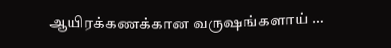ஆயிரக்கணக்கான வருஷங்களாய் …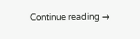Continue reading →